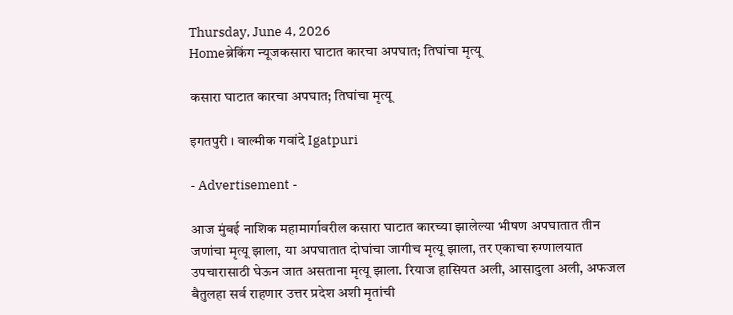Thursday, June 4, 2026
Homeब्रेकिंग न्यूजकसारा घाटात कारचा अपघात; तिघांचा मृत्यू

कसारा घाटात कारचा अपघात; तिघांचा मृत्यू

इगतपुरी । वाल्मीक गवांदे Igatpuri

- Advertisement -

आज मुंबई नाशिक महामार्गावरील कसारा घाटात कारच्या झालेल्या भीषण अपघातात तीन जणांचा मृत्यू झाला, या अपघातात दोघांचा जागीच मृत्यू झाला, तर एकाचा रुग्णालयात उपचारासाठी घेऊन जात असताना मृत्यू झाला. रियाज हासियत अली, आसादुला अली, अफजल बैतुलहा सर्व राहणार उत्तर प्रदेश अशी मृतांची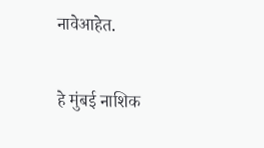नावेआहेत.

हे मुंबई नाशिक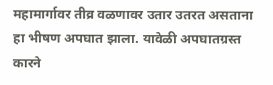महामार्गावर तीव्र वळणावर उतार उतरत असताना हा भीषण अपघात झाला. यावेळी अपघातग्रस्त कारने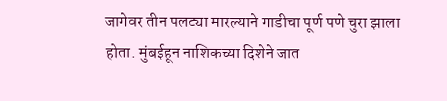जागेवर तीन पलट्या मारल्याने गाडीचा पूर्ण पणे चुरा झाला होता. मुंबईहून नाशिकच्या दिशेने जात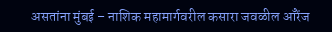असतांना मुंबई – नाशिक महामार्गवरील कसारा जवळील ऑरेंज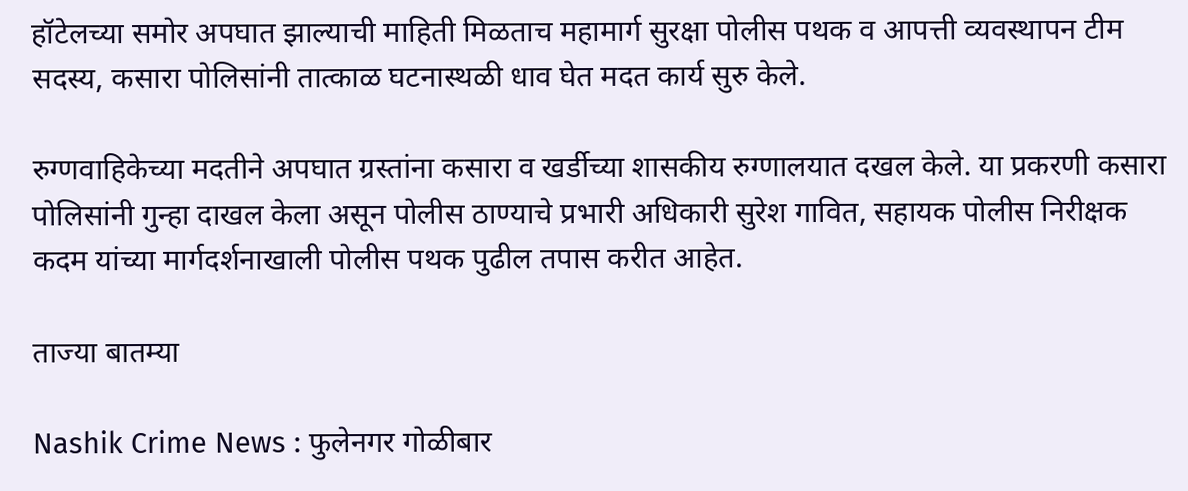हॉटेलच्या समोर अपघात झाल्याची माहिती मिळताच महामार्ग सुरक्षा पोलीस पथक व आपत्ती व्यवस्थापन टीम सदस्य, कसारा पोलिसांनी तात्काळ घटनास्थळी धाव घेत मदत कार्य सुरु केले.

रुग्णवाहिकेच्या मदतीने अपघात ग्रस्तांना कसारा व खर्डीच्या शासकीय रुग्णालयात दखल केले. या प्रकरणी कसारा पोलिसांनी गुन्हा दाखल केला असून पोलीस ठाण्याचे प्रभारी अधिकारी सुरेश गावित, सहायक पोलीस निरीक्षक कदम यांच्या मार्गदर्शनाखाली पोलीस पथक पुढील तपास करीत आहेत.

ताज्या बातम्या

Nashik Crime News : फुलेनगर गोळीबार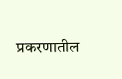प्रकरणातील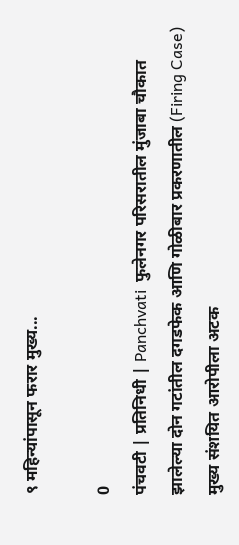९ महिन्यांपासून फरार मुख्य...

0
पंचवटी | प्रतिनिधी | Panchvati  फुलेनगर परिसरातील मुंजाबा चौकात झालेल्या दोन गटांतील दगडफेक आणि गोळीबार प्रकरणातील (Firing Case) मुख्य संशयित आरोपीला अटक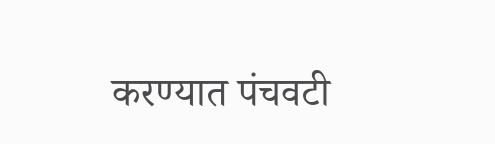करण्यात पंचवटी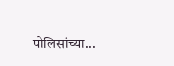पोलिसांच्या...